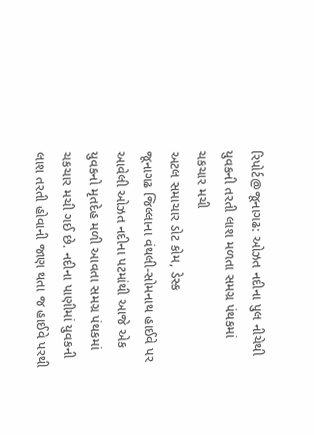રિપોર્ટ@જૂનાગઢ: ઓઝત નદીના પુલ નીચેથી યુવકની તરતી લાશ મળતા સમગ્ર પંથકમાં ચકચાર મચી
અટલ સમાચાર ડોટ કોમ, ડેસ્ક
જૂનાગઢ જિલ્લાના વંથલી-સોમનાથ હાઈવે પર આવેલી ઓઝત નદીના પટમાંથી આજે એક યુવકનો મૃતદેહ મળી આવતા સમગ્ર પંથકમાં ચકચાર મચી ગઈ છે. નદીના પાણીમાં યુવકની લાશ તરતી હોવાની જાણ થતા જ હાઈવે પરથી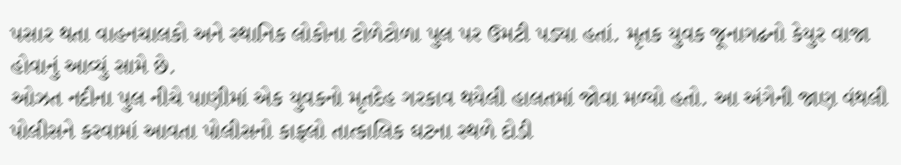પસાર થતા વાહનચાલકો અને સ્થાનિક લોકોના ટોળેટોળા પુલ પર ઉમટી પડ્યા હતાં. મૃતક યુવક જૂનાગઢનો કેયુર વાજા હોવાનું આવ્યું સામે છે.
ઓઝત નદીના પુલ નીચે પાણીમાં એક યુવકનો મૃતદેહ ગરકાવ થયેલી હાલતમાં જોવા મળ્યો હતો. આ અંગેની જાણ વંથલી પોલીસને કરવામાં આવતા પોલીસનો કાફલો તાત્કાલિક ઘટના સ્થળે દોડી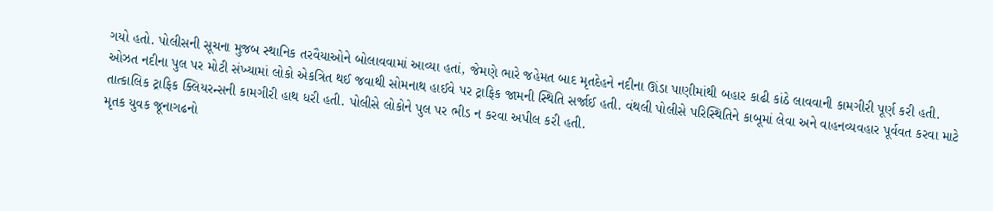ગયો હતો. પોલીસની સૂચના મુજબ સ્થાનિક તરવૈયાઓને બોલાવવામાં આવ્યા હતાં, જેમણે ભારે જહેમત બાદ મૃતદેહને નદીના ઊંડા પાણીમાંથી બહાર કાઢી કાંઠે લાવવાની કામગીરી પૂર્ણ કરી હતી.
ઓઝત નદીના પુલ પર મોટી સંખ્યામાં લોકો એકત્રિત થઈ જવાથી સોમનાથ હાઈવે પર ટ્રાફિક જામની સ્થિતિ સર્જાઈ હતી. વંથલી પોલીસે પરિસ્થિતિને કાબૂમાં લેવા અને વાહનવ્યવહાર પૂર્વવત કરવા માટે તાત્કાલિક ટ્રાફિક ક્લિયરન્સની કામગીરી હાથ ધરી હતી. પોલીસે લોકોને પુલ પર ભીડ ન કરવા અપીલ કરી હતી.
મૃતક યુવક જૂનાગઢનો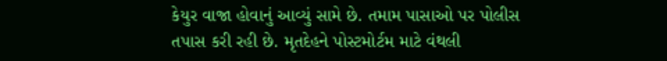કેયુર વાજા હોવાનું આવ્યું સામે છે. તમામ પાસાઓ પર પોલીસ તપાસ કરી રહી છે. મૃતદેહને પોસ્ટમોર્ટમ માટે વંથલી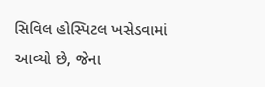સિવિલ હોસ્પિટલ ખસેડવામાં આવ્યો છે, જેના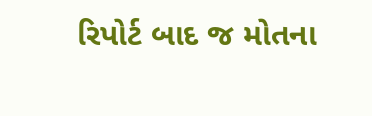રિપોર્ટ બાદ જ મોતના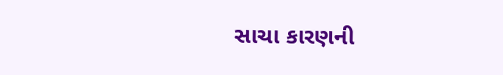સાચા કારણની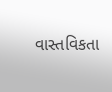વાસ્તવિકતા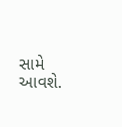સામે આવશે.